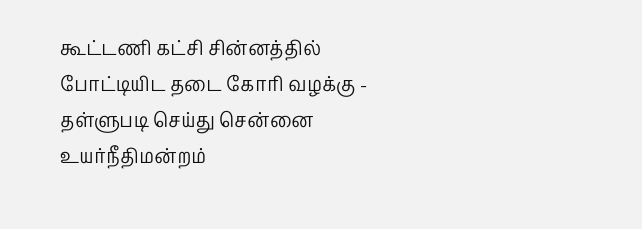கூட்டணி கட்சி சின்னத்தில் போட்டியிட தடை கோரி வழக்கு - தள்ளுபடி செய்து சென்னை உயர்நீதிமன்றம்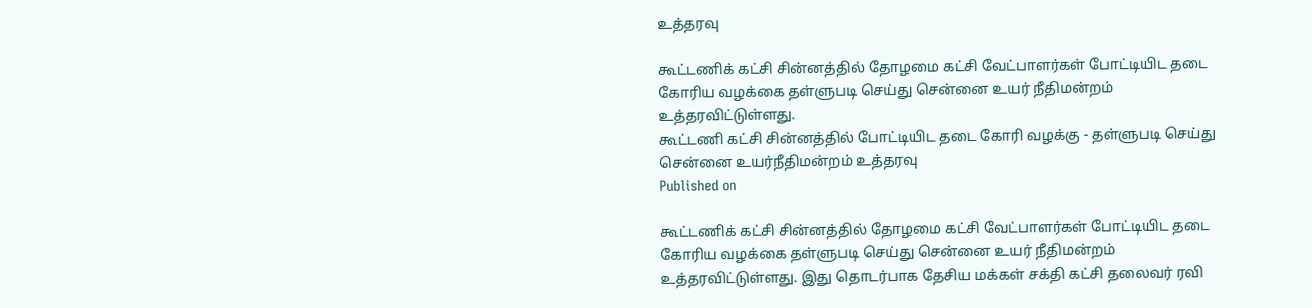உத்தரவு

கூட்டணிக் கட்சி சின்னத்தில் தோழமை கட்சி வேட்பாளர்கள் போட்டியிட தடை கோரிய வழக்கை தள்ளுபடி செய்து சென்னை உயர் நீதிமன்றம் உத்தரவிட்டுள்ளது.
கூட்டணி கட்சி சின்னத்தில் போட்டியிட தடை கோரி வழக்கு - தள்ளுபடி செய்து சென்னை உயர்நீதிமன்றம் உத்தரவு
Published on

கூட்டணிக் கட்சி சின்னத்தில் தோழமை கட்சி வேட்பாளர்கள் போட்டியிட தடை கோரிய வழக்கை தள்ளுபடி செய்து சென்னை உயர் நீதிமன்றம் உத்தரவிட்டுள்ளது. இது தொடர்பாக தேசிய மக்கள் சக்தி கட்சி தலைவர் ரவி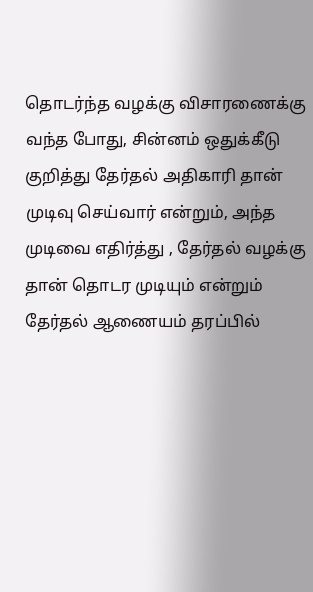தொடர்ந்த வழக்கு விசாரணைக்கு வந்த போது, சின்னம் ஒதுக்கீடு குறித்து தேர்தல் அதிகாரி தான் முடிவு செய்வார் என்றும், அந்த முடிவை எதிர்த்து , தேர்தல் வழக்கு தான் தொடர முடியும் என்றும் தேர்தல் ஆணையம் தரப்பில்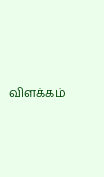விளக்கம்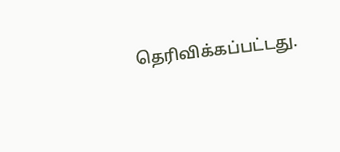தெரிவிக்கப்பட்டது.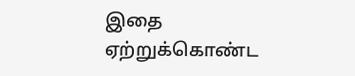இதை ஏற்றுக்கொண்ட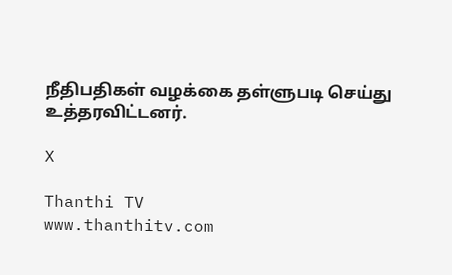நீதிபதிகள் வழக்கை தள்ளுபடி செய்து உத்தரவிட்டனர்.

X

Thanthi TV
www.thanthitv.com